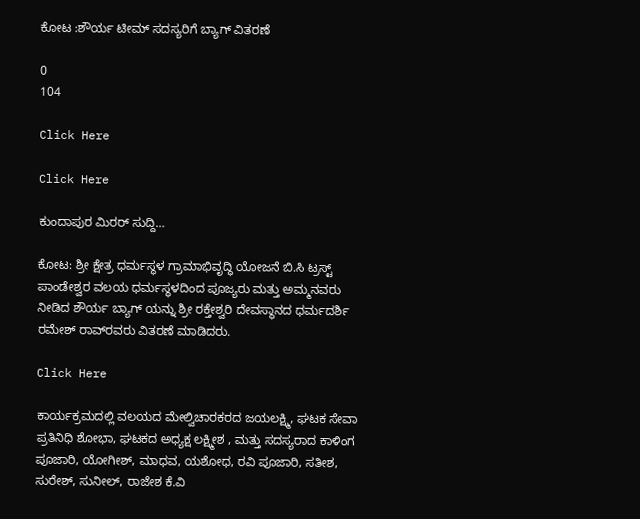ಕೋಟ :ಶೌರ್ಯ ಟೀಮ್ ಸದಸ್ಯರಿಗೆ ಬ್ಯಾಗ್ ವಿತರಣೆ

0
104

Click Here

Click Here

ಕುಂದಾಪುರ ಮಿರರ್ ಸುದ್ದಿ…

ಕೋಟ: ಶ್ರೀ ಕ್ಷೇತ್ರ ಧರ್ಮಸ್ಥಳ ಗ್ರಾಮಾಭಿವೃದ್ಧಿ ಯೋಜನೆ ಬಿ.ಸಿ ಟ್ರಸ್ಟ್ ಪಾಂಡೇಶ್ವರ ವಲಯ ಧರ್ಮಸ್ಥಳದಿಂದ ಪೂಜ್ಯರು ಮತ್ತು ಅಮ್ಮನವರು ನೀಡಿದ ಶೌರ್ಯ ಬ್ಯಾಗ್ ಯನ್ನು ಶ್ರೀ ರಕ್ತೇಶ್ವರಿ ದೇವಸ್ಥಾನದ ಧರ್ಮದರ್ಶಿ ರಮೇಶ್ ರಾವ್‍ರವರು ವಿತರಣೆ ಮಾಡಿದರು.

Click Here

ಕಾರ್ಯಕ್ರಮದಲ್ಲಿ ವಲಯದ ಮೇಲ್ವಿಚಾರಕರದ ಜಯಲಕ್ಷ್ಮಿ, ಘಟಕ ಸೇವಾ ಪ್ರತಿನಿಧಿ ಶೋಭಾ, ಘಟಕದ ಅಧ್ಯಕ್ಷ ಲಕ್ಷ್ಮೀಶ , ಮತ್ತು ಸದಸ್ಯರಾದ ಕಾಳಿಂಗ ಪೂಜಾರಿ, ಯೋಗೀಶ್, ಮಾಧವ, ಯಶೋಧ, ರವಿ ಪೂಜಾರಿ, ಸತೀಶ, ಸುರೇಶ್, ಸುನೀಲ್, ರಾಜೇಶ ಕೆ.ವಿ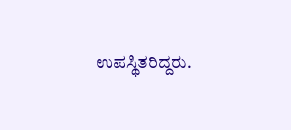ಉಪಸ್ಥಿತರಿದ್ದರು.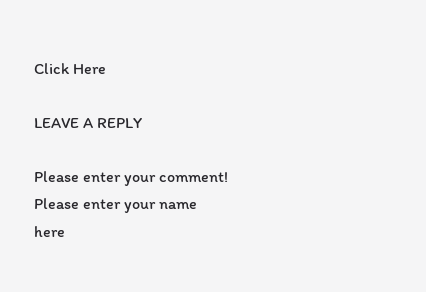Click Here

LEAVE A REPLY

Please enter your comment!
Please enter your name here